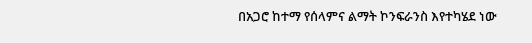በአጋሮ ከተማ የሰላምና ልማት ኮንፍራንስ እየተካሄደ ነው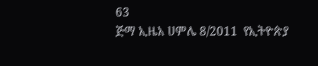63
ጅማ ኢዜአ ሀምሌ 8/2011  የኢትዮጵያ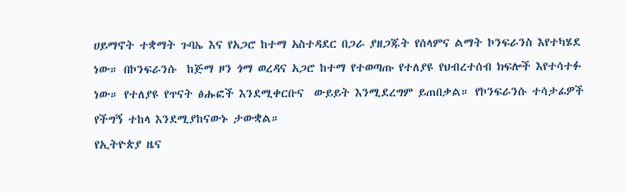ሀይማኖት ተቋማት ጉባኤ እና የአጋሮ ከተማ አስተዳደር በጋራ ያዘጋጁት የሰላምና ልማት ኮንፍራንስ እየተካሄደ ነው። በኮንፍራንሱ  ከጅማ ዞን ጎማ ወረዳና አጋሮ ከተማ የተወጣጡ የተለያዩ የህብረተሰብ ክፍሎች እየተሳተፉ ነው። የተለያዩ የጥናት ፅሑፎች እንደሚቀርቡና  ውይይት እንሚደረግም ይጠበቃል። የኮንፍራንሱ ተሳታፊዎች የችግኝ ተከላ እንደሚያከናውኑ ታውቋል።
የኢትዮጵያ ዜና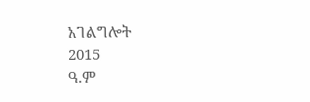አገልግሎት
2015
ዓ.ም